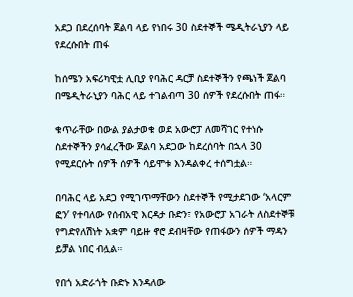አደጋ በደረሰባት ጀልባ ላይ የነበሩ 30 ስደተኞች ሜዲትራኒያን ላይ የደረሱበት ጠፋ

ከሰሜን አፍሪካዊቷ ሊቢያ የባሕር ዳርቻ ስደተኞችን የጫነች ጀልባ በሜዲትራኒያን ባሕር ላይ ተገልብጣ 30 ሰዎች የደረሱበት ጠፋ።

ቁጥራቸው በውል ያልታወቁ ወደ አውሮፓ ለመሻገር የተነሱ ስደተኞችን ያሳፈረችው ጀልባ አደጋው ከደረሰባት በኋላ 30 የሚደርሱት ሰዎች ሰዎች ሳይሞቱ እንዳልቀረ ተሰግቷል።

በባሕር ላይ አደጋ የሚገጥማቸውን ስደተኞች የሚታደገው ‘አላርም ፎን’ የተባለው የሰብአዊ እርዳታ ቡድን፣ የአውሮፓ አገራት ለስደተኞቹ የግድየለሽነት አቋም ባይዙ ኖሮ ደብዛቸው የጠፋውን ሰዎች ማዳን ይቻል ነበር ብሏል።

የበጎ አድራጎት ቡድኑ እንዳለው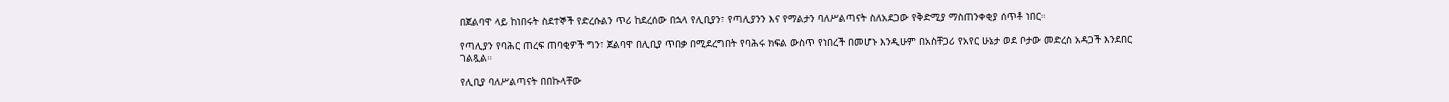በጀልባዋ ላይ ከነበሩት ስደተኞች የድረሱልን ጥሪ ከደረሰው በኋላ የሊቢያን፣ የጣሊያንን እና የማልታን ባለሥልጣናት ስለአደጋው የቅድሚያ ማስጠንቀቂያ ሰጥቶ ነበር።

የጣሊያን የባሕር ጠረፍ ጠባቂዎች ግን፣ ጀልባዋ በሊቢያ ጥበቃ በሚደረግበት የባሕሩ ክፍል ውስጥ የነበረች በመሆኑ እንዲሁም በአስቸጋሪ የአየር ሁኔታ ወደ ቦታው መድረስ አዳጋች እንደበር ገልጿል።

የሊቢያ ባለሥልጣናት በበኩላቸው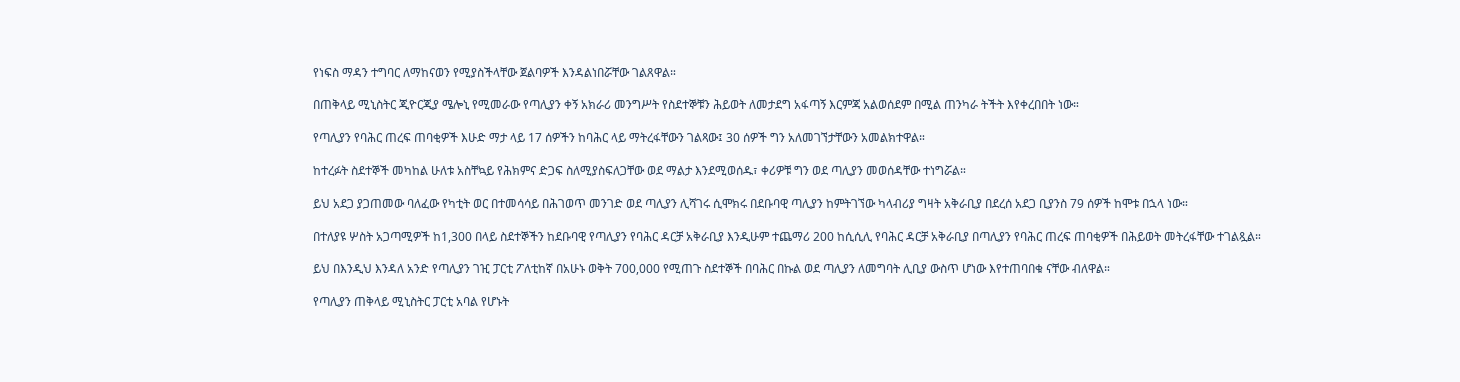የነፍስ ማዳን ተግባር ለማከናወን የሚያስችላቸው ጀልባዎች እንዳልነበሯቸው ገልጸዋል።

በጠቅላይ ሚኒስትር ጂዮርጂያ ሜሎኒ የሚመራው የጣሊያን ቀኝ አክራሪ መንግሥት የስደተኞቹን ሕይወት ለመታደግ አፋጣኝ እርምጃ አልወሰደም በሚል ጠንካራ ትችት እየቀረበበት ነው።

የጣሊያን የባሕር ጠረፍ ጠባቂዎች እሁድ ማታ ላይ 17 ሰዎችን ከባሕር ላይ ማትረፋቸውን ገልጻው፤ 30 ሰዎች ግን አለመገኘታቸውን አመልክተዋል።

ከተረፉት ስደተኞች መካከል ሁለቱ አስቸኳይ የሕክምና ድጋፍ ስለሚያስፍለጋቸው ወደ ማልታ እንደሚወሰዱ፣ ቀሪዎቹ ግን ወደ ጣሊያን መወሰዳቸው ተነግሯል።

ይህ አደጋ ያጋጠመው ባለፈው የካቲት ወር በተመሳሳይ በሕገወጥ መንገድ ወደ ጣሊያን ሊሻገሩ ሲሞክሩ በደቡባዊ ጣሊያን ከምትገኘው ካላብሪያ ግዛት አቅራቢያ በደረሰ አደጋ ቢያንስ 79 ሰዎች ከሞቱ በኋላ ነው።

በተለያዩ ሦስት አጋጣሚዎች ከ1,300 በላይ ስደተኞችን ከደቡባዊ የጣሊያን የባሕር ዳርቻ አቅራቢያ እንዲሁም ተጨማሪ 200 ከሲሲሊ የባሕር ዳርቻ አቅራቢያ በጣሊያን የባሕር ጠረፍ ጠባቂዎች በሕይወት መትረፋቸው ተገልጿል።

ይህ በእንዲህ እንዳለ አንድ የጣሊያን ገዢ ፓርቲ ፖለቲከኛ በአሁኑ ወቅት 700,000 የሚጠጉ ስደተኞች በባሕር በኩል ወደ ጣሊያን ለመግባት ሊቢያ ውስጥ ሆነው እየተጠባበቁ ናቸው ብለዋል።

የጣሊያን ጠቅላይ ሚኒስትር ፓርቲ አባል የሆኑት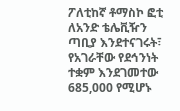ፖለቲከኛ ቶማስኮ ፎቲ ለአንድ ቴሌቪዥን ጣቢያ እንደተናገሩት፣ የአገራቸው የደኅንነት ተቋም እንደገመተው 685,000 የሚሆኑ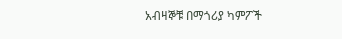አብዛኞቹ በማጎሪያ ካምፖች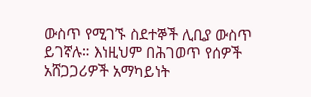ውስጥ የሚገኙ ስደተኞች ሊቢያ ውስጥ ይገኛሉ። እነዚህም በሕገወጥ የሰዎች አሸጋጋሪዎች አማካይነት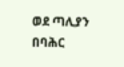ወደ ጣሊያን በባሕር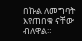በኩል ለመግባት እየጠበቁ ናቸው ብለዋል።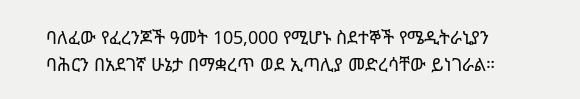ባለፈው የፈረንጆች ዓመት 105,000 የሚሆኑ ስደተኞች የሜዲትራኒያን ባሕርን በአደገኛ ሁኔታ በማቋረጥ ወደ ኢጣሊያ መድረሳቸው ይነገራል።